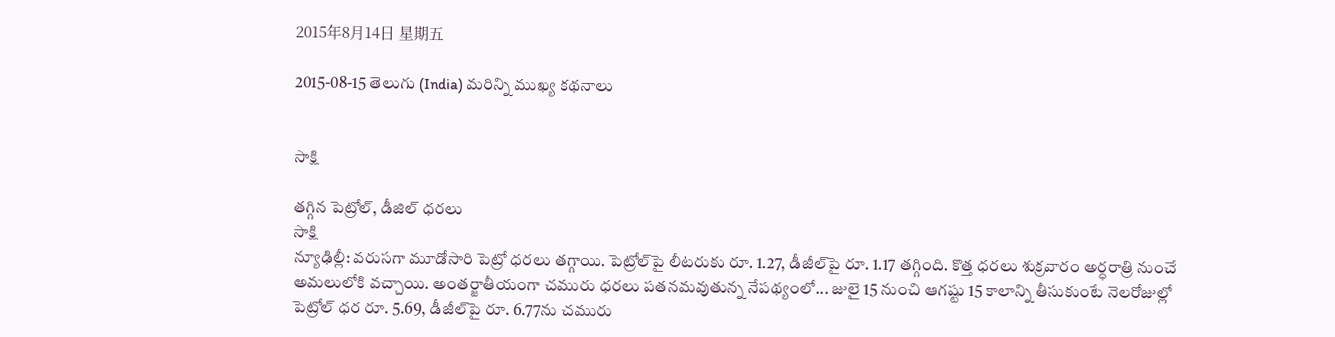2015年8月14日 星期五

2015-08-15 తెలుగు (India) మరిన్ని ముఖ్య కథనాలు


సాక్షి

తగ్గిన పెట్రోల్, డీజిల్ ధరలు
సాక్షి
న్యూఢిల్లీ: వరుసగా మూడోసారి పెట్రో ధరలు తగ్గాయి. పెట్రోల్‌పై లీటరుకు రూ. 1.27, డీజీల్‌పై రూ. 1.17 తగ్గింది. కొత్త ధరలు శుక్రవారం అర్ధరాత్రి నుంచే అమలులోకి వచ్చాయి. అంతర్జాతీయంగా చమురు ధరలు పతనమవుతున్న నేపథ్యంలో... జులై 15 నుంచి ఆగష్టు 15 కాలాన్ని తీసుకుంటే నెలరోజుల్లో పెట్రోల్ ధర రూ. 5.69, డీజీల్‌పై రూ. 6.77ను చమురు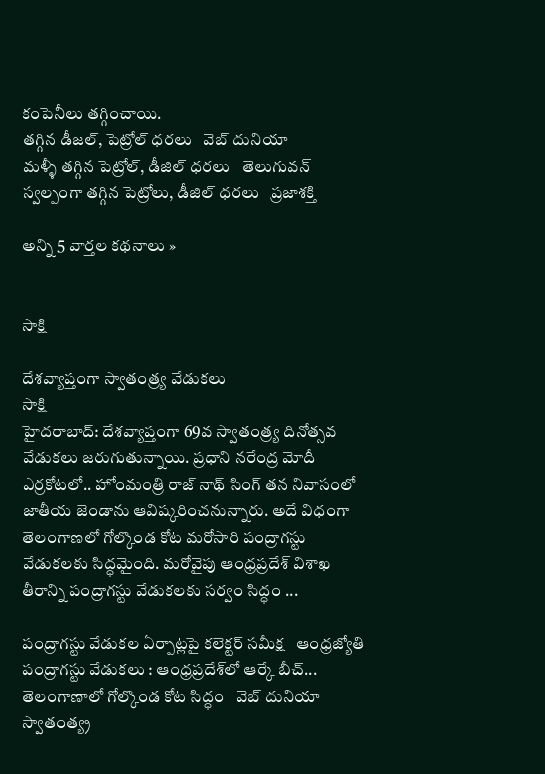కంపెనీలు తగ్గించాయి.
తగ్గిన డీజల్, పెట్రోల్ ధరలు   వెబ్ దునియా
మళ్ళీ తగ్గిన పెట్రోల్, డీజిల్ ధరలు   తెలుగువన్
స్వల్పంగా తగ్గిన పెట్రోలు, డీజిల్‌ ధరలు   ప్రజాశక్తి

అన్ని 5 వార్తల కథనాలు »


సాక్షి

దేశవ్యాప్తంగా స్వాతంత్ర్య వేడుకలు
సాక్షి
హైదరాబాద్: దేశవ్యాప్తంగా 69వ స్వాతంత్ర్య దినోత్సవ వేడుకలు జరుగుతున్నాయి. ప్రధాని నరేంద్ర మోదీ ఎర్రకోటలో.. హోంమంత్రి రాజ్ నాథ్ సింగ్ తన నివాసంలో జాతీయ జెండాను ఆవిష్కరించనున్నారు. అదే విధంగా తెలంగాణలో గోల్కొండ కోట మరోసారి పంద్రాగస్టు వేడుకలకు సిద్ధమైంది. మరోవైపు ఆంధ్రప్రదేశ్ విశాఖ తీరాన్ని పంద్రాగస్టు వేడుకలకు సర్వం సిద్ధం ...

పంద్రాగస్టు వేడుకల ఏర్పాట్లపై కలెక్టర్ సమీక్ష   ఆంధ్రజ్యోతి
పంద్రాగస్టు వేడుకలు : ఆంధ్రప్రదేశ్‌లో ఆర్కే బీచ్... తెలంగాణాలో గోల్కొండ కోట సిద్ధం   వెబ్ దునియా
స్వాతంత్య్ర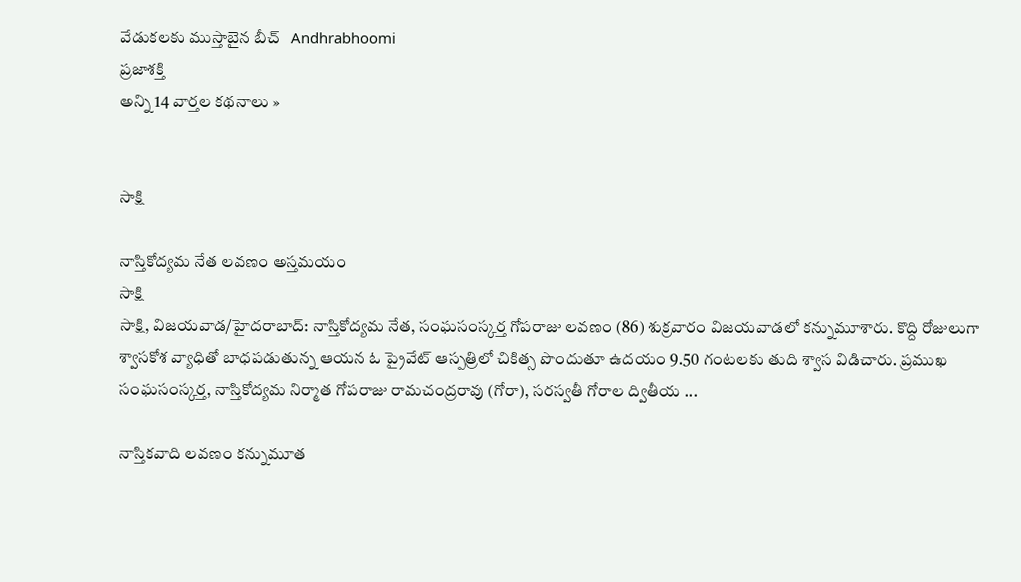వేడుకలకు ముస్తాబైన బీచ్   Andhrabhoomi
ప్రజాశక్తి
అన్ని 14 వార్తల కథనాలు »


సాక్షి

నాస్తికోద్యమ నేత లవణం అస్తమయం
సాక్షి
సాక్షి, విజయవాడ/హైదరాబాద్: నాస్తికోద్యమ నేత, సంఘసంస్కర్త గోపరాజు లవణం (86) శుక్రవారం విజయవాడలో కన్నుమూశారు. కొద్ది రోజులుగా శ్వాసకోశ వ్యాధితో బాధపడుతున్న ఆయన ఓ ప్రైవేట్ ఆస్పత్రిలో చికిత్స పొందుతూ ఉదయం 9.50 గంటలకు తుది శ్వాస విడిచారు. ప్రముఖ సంఘసంస్కర్త, నాస్తికోద్యమ నిర్మాత గోపరాజు రామచంద్రరావు (గోరా), సరస్వతీ గోరాల ద్వితీయ ...

నాస్తికవాది లవణం కన్నుమూత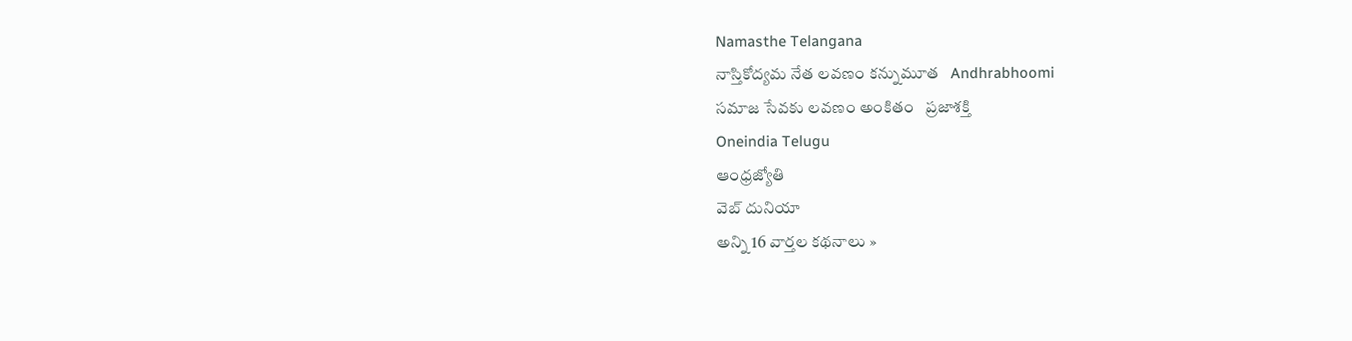Namasthe Telangana
నాస్తికోద్యమ నేత లవణం కన్నుమూత   Andhrabhoomi
సమాజ సేవకు లవణం అంకితం   ప్రజాశక్తి
Oneindia Telugu
ఆంధ్రజ్యోతి
వెబ్ దునియా
అన్ని 16 వార్తల కథనాలు »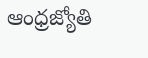ఆంధ్రజ్యోతి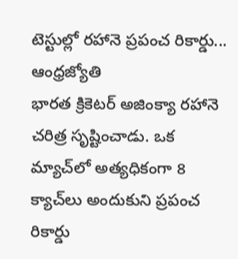టెస్టుల్లో రహానె ప్రపంచ రికార్డు...
ఆంధ్రజ్యోతి
భారత క్రికెటర్‌ అజింక్యా రహానె చరిత్ర సృష్టించాడు. ఒక మ్యాచ్‌లో అత్యధికంగా 8 క్యాచ్‌లు అందుకుని ప్రపంచ రికార్డు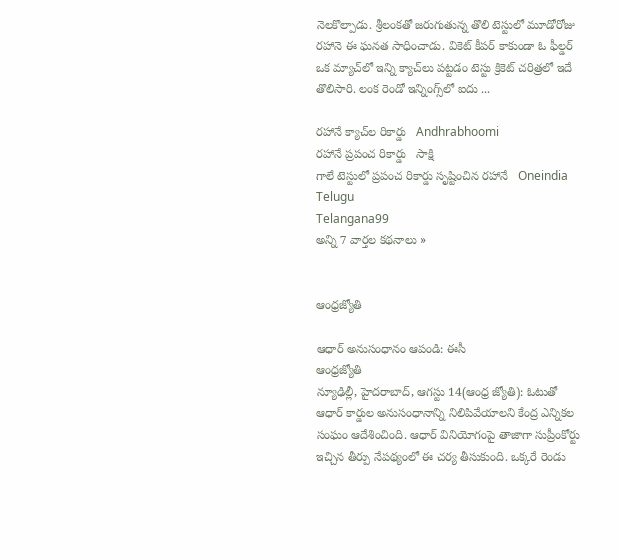నెలకొల్పాడు. శ్రీలంకతో జరుగుతున్న తొలి టెస్టులో మూడోరోజు రహానె ఈ ఘనత సాధించాడు. వికెట్‌ కీపర్‌ కాకుండా ఓ ఫీల్డర్‌ ఒక మ్యాచ్‌లో ఇన్ని క్యాచ్‌లు పట్టడం టెస్టు క్రికెట్‌ చరిత్రలో ఇదే తొలిసారి. లంక రెండో ఇన్నింగ్స్‌లో ఐదు ...

రహానే క్యాచ్‌ల రికార్డు   Andhrabhoomi
రహానే ప్రపంచ రికార్డు   సాక్షి
గాలే టెస్టులో ప్రపంచ రికార్డు సృష్టించిన రహానే   Oneindia Telugu
Telangana99
అన్ని 7 వార్తల కథనాలు »


ఆంధ్రజ్యోతి

ఆధార్‌ అనుసంధానం ఆపండి: ఈసీ
ఆంధ్రజ్యోతి
న్యూఢిల్లీ, హైదరాబాద్‌, ఆగస్టు 14(ఆంధ్ర జ్యోతి): ఓటుతో ఆధార్‌ కార్డుల అనుసంధానాన్ని నిలిపివేయాలని కేంద్ర ఎన్నికల సంఘం ఆదేశించింది. ఆధార్‌ వినియోగంపై తాజాగా సుప్రీంకోర్టు ఇచ్చిన తీర్పు నేపథ్యంలో ఈ చర్య తీసుకుంది. ఒక్కరే రెండు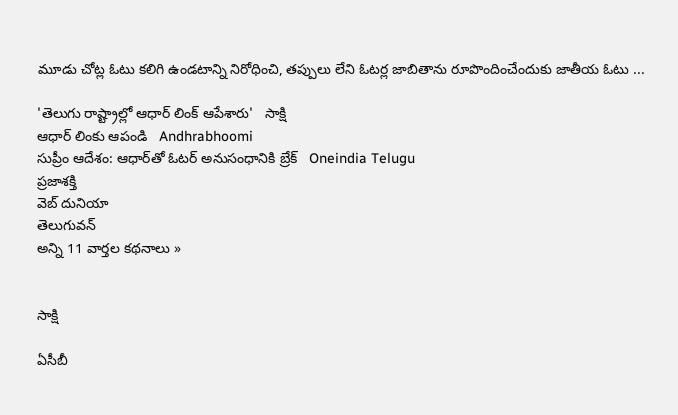మూడు చోట్ల ఓటు కలిగి ఉండటాన్ని నిరోధించి, తప్పులు లేని ఓటర్ల జాబితాను రూపొందించేందుకు జాతీయ ఓటు ...

'తెలుగు రాష్ట్రాల్లో ఆధార్ లింక్ ఆపేశారు'   సాక్షి
ఆధార్ లింకు ఆపండి   Andhrabhoomi
సుప్రీం ఆదేశం: ఆధార్‌తో ఓటర్ అనుసంధానికి బ్రేక్   Oneindia Telugu
ప్రజాశక్తి
వెబ్ దునియా
తెలుగువన్
అన్ని 11 వార్తల కథనాలు »


సాక్షి

ఏసీబీ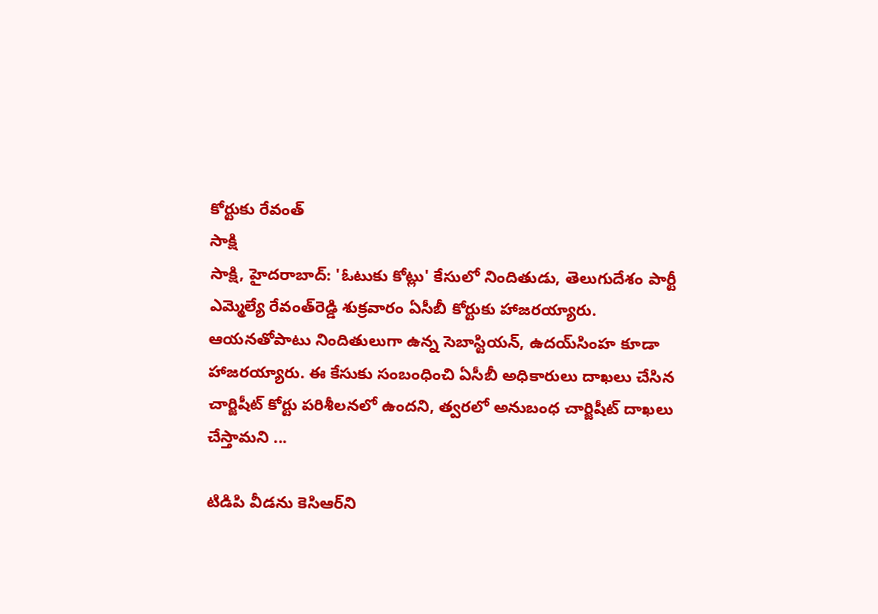కోర్టుకు రేవంత్
సాక్షి
సాక్షి, హైదరాబాద్: 'ఓటుకు కోట్లు' కేసులో నిందితుడు, తెలుగుదేశం పార్టీ ఎమ్మెల్యే రేవంత్‌రెడ్డి శుక్రవారం ఏసీబీ కోర్టుకు హాజరయ్యారు. ఆయనతోపాటు నిందితులుగా ఉన్న సెబాస్టియన్, ఉదయ్‌సింహ కూడా హాజరయ్యారు. ఈ కేసుకు సంబంధించి ఏసీబీ అధికారులు దాఖలు చేసిన చార్జిషీట్ కోర్టు పరిశీలనలో ఉందని, త్వరలో అనుబంధ చార్జిషీట్ దాఖలు చేస్తామని ...

టిడిపి వీడను కెసిఆర్‌ని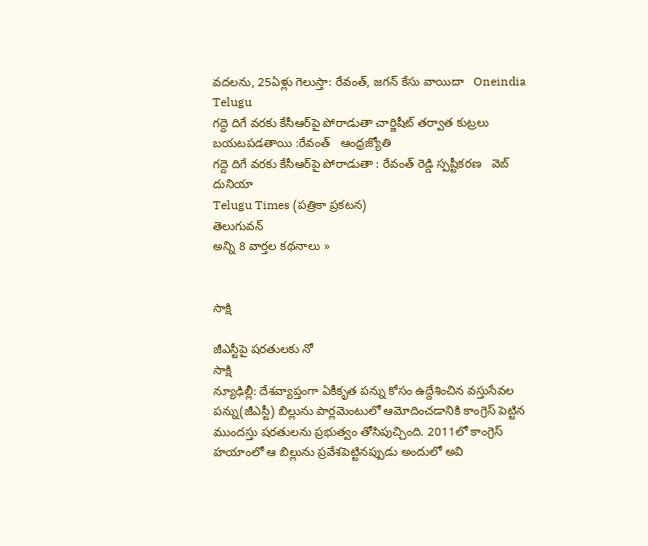వదలను, 25ఏళ్లు గెలుస్తా: రేవంత్, జగన్ కేసు వాయిదా   Oneindia Telugu
గద్దె దిగే వరకు కేసీఆర్‌పై పోరాడుతా చార్జిషీట్‌ తర్వాత కుట్రలు బయటపడతాయి :రేవంత్‌   ఆంధ్రజ్యోతి
గద్దె దిగే వరకు కేసీఆర్‌పై పోరాడుతా : రేవంత్ రెడ్డి స్పష్టీకరణ   వెబ్ దునియా
Telugu Times (పత్రికా ప్రకటన)
తెలుగువన్
అన్ని 8 వార్తల కథనాలు »


సాక్షి

జీఎస్టీపై షరతులకు నో
సాక్షి
న్యూఢిల్లీ: దేశవ్యాప్తంగా ఏకీకృత పన్ను కోసం ఉద్దేశించిన వస్తుసేవల పన్ను(జీఎస్టీ) బిల్లును పార్లమెంటులో ఆమోదించడానికి కాంగ్రెస్ పెట్టిన ముందస్తు షరతులను ప్రభుత్వం తోసిపుచ్చింది. 2011లో కాంగ్రెస్ హయాంలో ఆ బిల్లును ప్రవేశపెట్టినప్పుడు అందులో అవి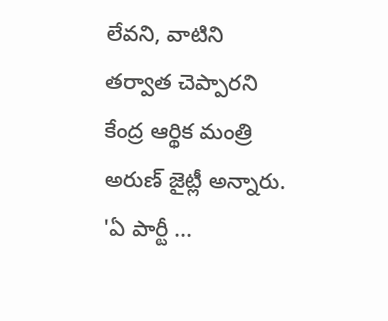లేవని, వాటిని తర్వాత చెప్పారని కేంద్ర ఆర్థిక మంత్రి అరుణ్ జైట్లీ అన్నారు. 'ఏ పార్టీ ...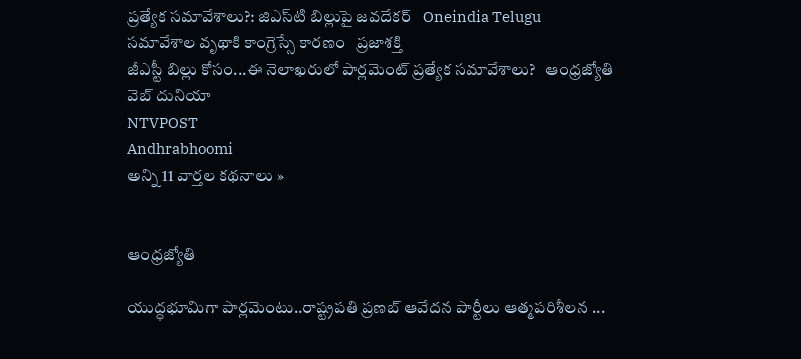ప్రత్యేక సమావేశాలు?: జిఎస్‌టి బిల్లుపై జవదేకర్   Oneindia Telugu
సమావేశాల వృథాకి కాంగ్రెస్సే కారణం   ప్రజాశక్తి
జీఎస్టీ బిల్లు కోసం...ఈ నెలాఖరులో పార్లమెంట్‌ ప్రత్యేక సమావేశాలు?   ఆంధ్రజ్యోతి
వెబ్ దునియా
NTVPOST
Andhrabhoomi
అన్ని 11 వార్తల కథనాలు »


ఆంధ్రజ్యోతి

యుద్ధభూమిగా పార్లమెంటు..రాష్ట్రపతి ప్రణబ్ ఆవేదన పార్టీలు ఆత్మపరిశీలన ...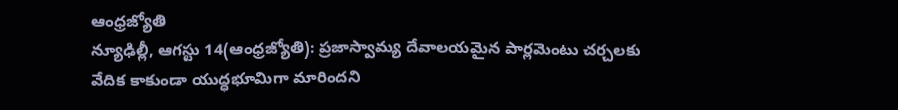ఆంధ్రజ్యోతి
న్యూఢిల్లీ, ఆగస్టు 14(ఆంధ్రజ్యోతి): ప్రజాస్వామ్య దేవాలయమైన పార్లమెంటు చర్చలకు వేదిక కాకుండా యుద్ధభూమిగా మారిందని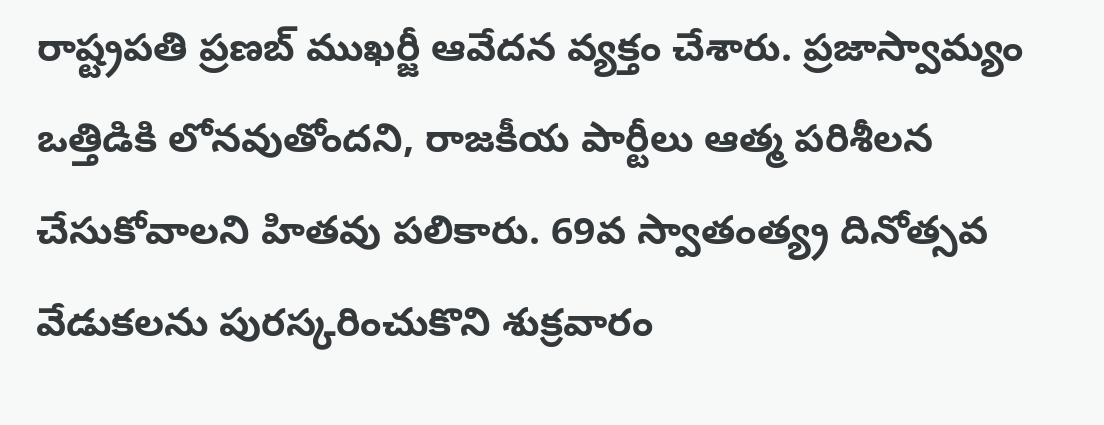రాష్ట్రపతి ప్రణబ్‌ ముఖర్జీ ఆవేదన వ్యక్తం చేశారు. ప్రజాస్వామ్యం ఒత్తిడికి లోనవుతోందని, రాజకీయ పార్టీలు ఆత్మ పరిశీలన చేసుకోవాలని హితవు పలికారు. 69వ స్వాతంత్య్ర దినోత్సవ వేడుకలను పురస్కరించుకొని శుక్రవారం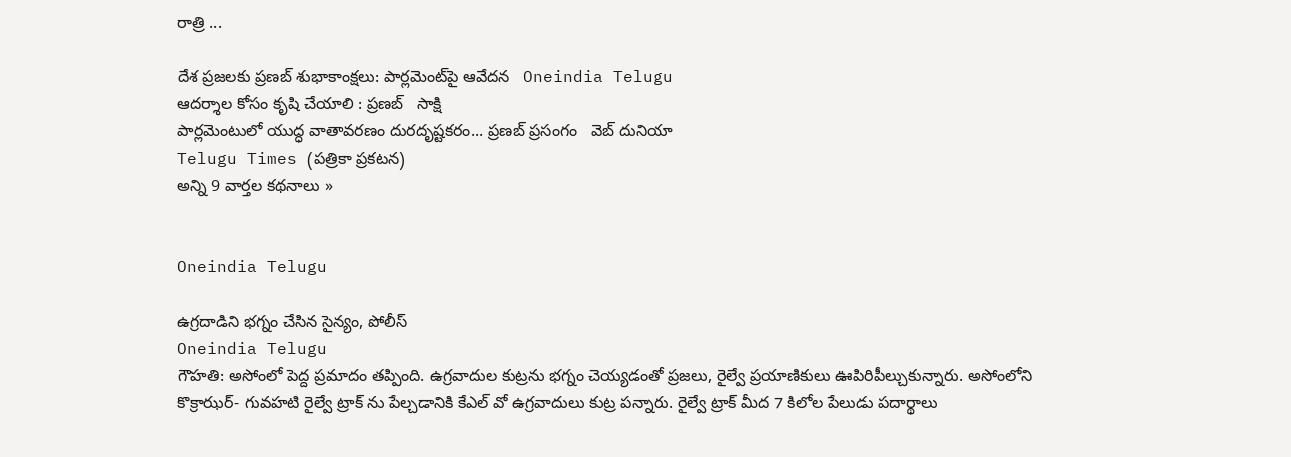రాత్రి ...

దేశ ప్రజలకు ప్రణబ్ శుభాకాంక్షలు: పార్లమెంట్‌‌పై ఆవేదన   Oneindia Telugu
ఆదర్శాల కోసం కృషి చేయాలి : ప్రణబ్   సాక్షి
పార్లమెంటులో యుద్ధ వాతావరణం దురదృష్టకరం... ప్రణబ్ ప్రసంగం   వెబ్ దునియా
Telugu Times (పత్రికా ప్రకటన)
అన్ని 9 వార్తల కథనాలు »


Oneindia Telugu

ఉగ్రదాడిని భగ్నం చేసిన సైన్యం, పోలీస్
Oneindia Telugu
గౌహతి: అసోంలో పెద్ద ప్రమాదం తప్పింది. ఉగ్రవాదుల కుట్రను భగ్నం చెయ్యడంతో ప్రజలు, రైల్వే ప్రయాణికులు ఊపిరిపీల్చుకున్నారు. అసోంలోని కొక్రాఝర్- గువహటి రైల్వే ట్రాక్ ను పేల్చడానికి కేఎల్ వో ఉగ్రవాదులు కుట్ర పన్నారు. రైల్వే ట్రాక్ మీద 7 కిలోల పేలుడు పదార్థాలు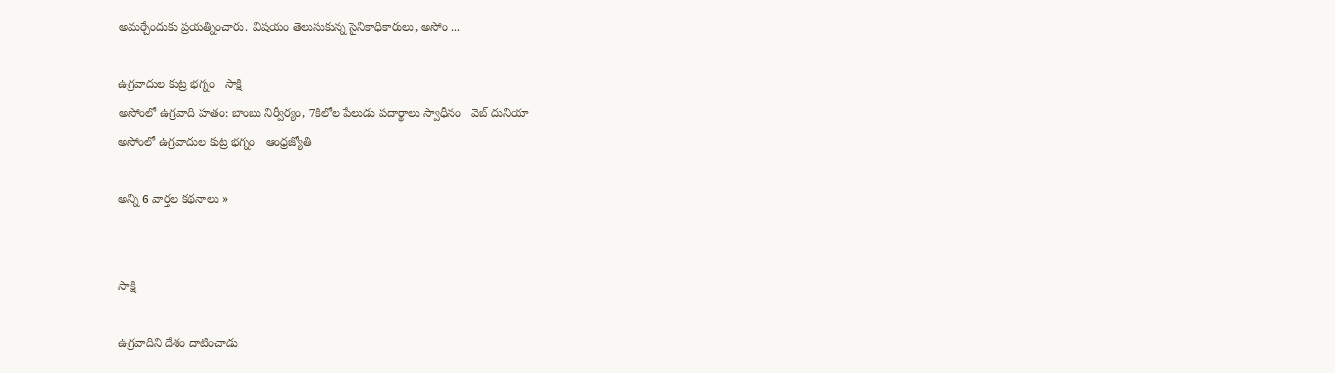అమర్చేందుకు ప్రయత్నించారు. విషయం తెలుసుకున్న సైనికాధికారులు, అసోం ...

ఉగ్రవాదుల కుట్ర భగ్నం   సాక్షి
అసోంలో ఉగ్రవాది హతం: బాంబు నిర్వీర్యం, 7కిలోల పేలుడు పదార్థాలు స్వాధీనం   వెబ్ దునియా
అసోంలో ఉగ్రవాదుల కుట్ర భగ్నం   ఆంధ్రజ్యోతి

అన్ని 6 వార్తల కథనాలు »


సాక్షి

ఉగ్రవాదిని దేశం దాటించాడు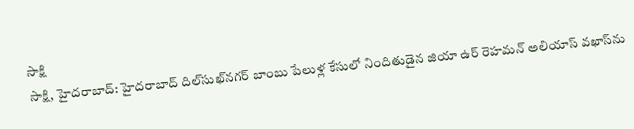సాక్షి
సాక్షి, హైదరాబాద్: హైదరాబాద్ దిల్‌సుఖ్‌నగర్ బాంబు పేలుళ్ల కేసులో నిందితుడైన జియా ఉర్ రెహమన్ అలియాస్ వఖాస్‌ను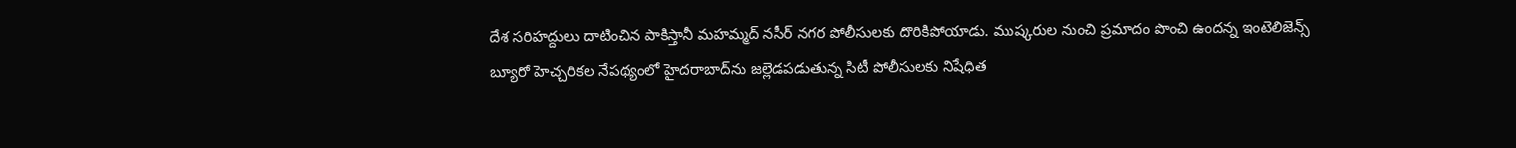దేశ సరిహద్దులు దాటించిన పాకిస్తానీ మహమ్మద్ నసీర్ నగర పోలీసులకు దొరికిపోయాడు. ముష్కరుల నుంచి ప్రమాదం పొంచి ఉందన్న ఇంటెలిజెన్స్ బ్యూరో హెచ్చరికల నేపథ్యంలో హైదరాబాద్‌ను జల్లెడపడుతున్న సిటీ పోలీసులకు నిషేధిత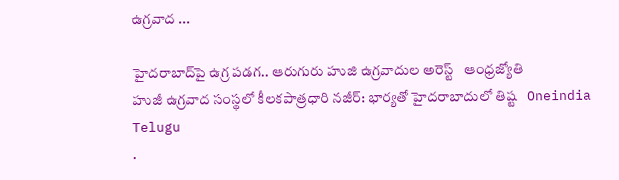ఉగ్రవాద ...

హైదరాబాద్‌పై ఉగ్ర పడగ.. ఆరుగురు హుజి ఉగ్రవాదుల అరెస్ట్   ఆంధ్రజ్యోతి
హుజీ ఉగ్రవాద సంస్థలో కీలకపాత్రధారి నజీర్: భార్యతో హైదరాబాదులో తిష్ట   Oneindia Telugu
.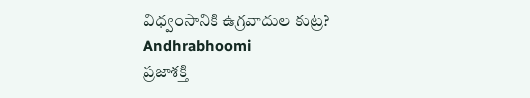విధ్వంసానికి ఉగ్రవాదుల కుట్ర?   Andhrabhoomi
ప్రజాశక్తి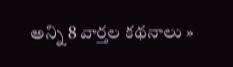అన్ని 8 వార్తల కథనాలు »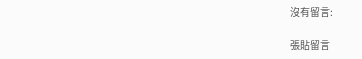沒有留言:

張貼留言